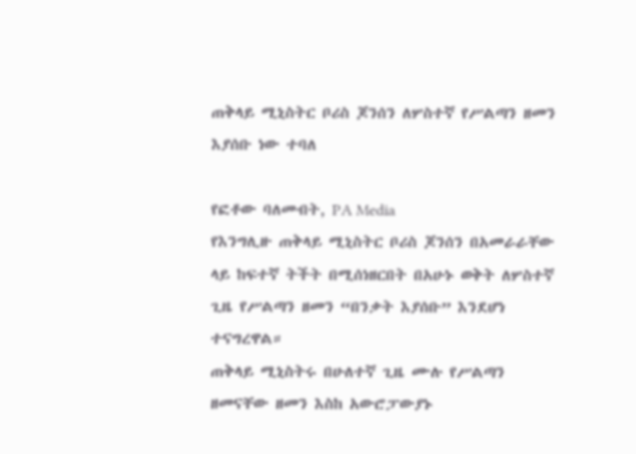ጠቅላይ ሚኒስትር ቦሪስ ጆንሰን ለሦስተኛ የሥልጣን ዘመን እያሰቡ ነው ተባለ

የፎቶው ባለመብት, PA Media
የእንግሊዙ ጠቅላይ ሚኒስትር ቦሪስ ጆንሰን በአመራራቸው ላይ ከፍተኛ ትችት በሚሰነዘርበት በአሁኑ ወቅት ለሦስተኛ ጊዜ የሥልጣን ዘመን “በንቃት እያሰቡ” እንደሆነ ተናግረዋል።
ጠቅላይ ሚኒስትሩ በሁለተኛ ጊዜ ሙሉ የሥልጣን ዘመናቸው ዘመን እስከ አውሮፓውያኑ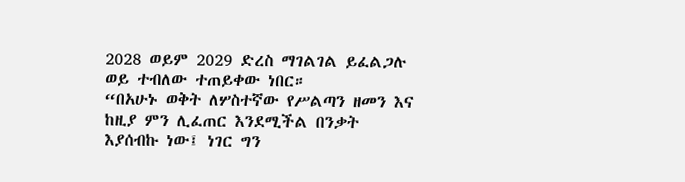2028 ወይም 2029 ድረስ ማገልገል ይፈልጋሉ ወይ ተብለው ተጠይቀው ነበር።
“በአሁኑ ወቅት ለሦስተኛው የሥልጣን ዘመን እና ከዚያ ምን ሊፈጠር እንደሚችል በንቃት እያሰብኩ ነው፤ ነገር ግን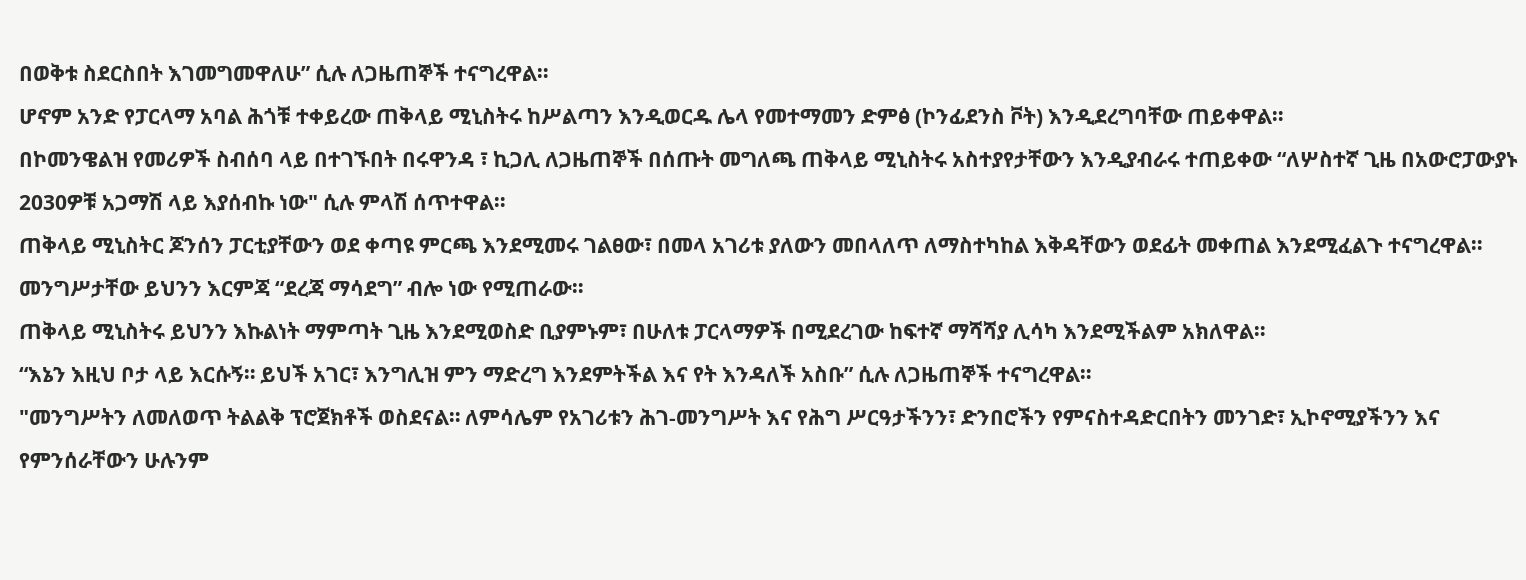በወቅቱ ስደርስበት እገመግመዋለሁ” ሲሉ ለጋዜጠኞች ተናግረዋል።
ሆኖም አንድ የፓርላማ አባል ሕጎቹ ተቀይረው ጠቅላይ ሚኒስትሩ ከሥልጣን እንዲወርዱ ሌላ የመተማመን ድምፅ (ኮንፊደንስ ቮት) እንዲደረግባቸው ጠይቀዋል።
በኮመንዌልዝ የመሪዎች ስብሰባ ላይ በተገኙበት በሩዋንዳ ፣ ኪጋሊ ለጋዜጠኞች በሰጡት መግለጫ ጠቅላይ ሚኒስትሩ አስተያየታቸውን እንዲያብራሩ ተጠይቀው “ለሦስተኛ ጊዜ በአውሮፓውያኑ 2030ዎቹ አጋማሽ ላይ እያሰብኩ ነው" ሲሉ ምላሽ ሰጥተዋል።
ጠቅላይ ሚኒስትር ጆንሰን ፓርቲያቸውን ወደ ቀጣዩ ምርጫ እንደሚመሩ ገልፀው፣ በመላ አገሪቱ ያለውን መበላለጥ ለማስተካከል እቅዳቸውን ወደፊት መቀጠል እንደሚፈልጉ ተናግረዋል። መንግሥታቸው ይህንን እርምጃ “ደረጃ ማሳደግ” ብሎ ነው የሚጠራው።
ጠቅላይ ሚኒስትሩ ይህንን እኩልነት ማምጣት ጊዜ እንደሚወስድ ቢያምኑም፣ በሁለቱ ፓርላማዎች በሚደረገው ከፍተኛ ማሻሻያ ሊሳካ እንደሚችልም አክለዋል።
“እኔን እዚህ ቦታ ላይ እርሱኝ። ይህች አገር፣ እንግሊዝ ምን ማድረግ እንደምትችል እና የት እንዳለች አስቡ” ሲሉ ለጋዜጠኞች ተናግረዋል።
"መንግሥትን ለመለወጥ ትልልቅ ፕሮጀክቶች ወስደናል። ለምሳሌም የአገሪቱን ሕገ-መንግሥት እና የሕግ ሥርዓታችንን፣ ድንበሮችን የምናስተዳድርበትን መንገድ፣ ኢኮኖሚያችንን እና የምንሰራቸውን ሁሉንም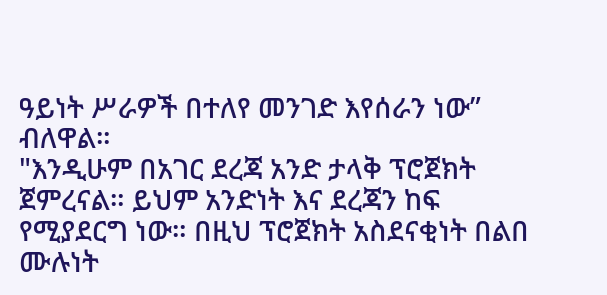ዓይነት ሥራዎች በተለየ መንገድ እየሰራን ነው” ብለዋል።
"እንዲሁም በአገር ደረጃ አንድ ታላቅ ፕሮጀክት ጀምረናል። ይህም አንድነት እና ደረጃን ከፍ የሚያደርግ ነው። በዚህ ፕሮጀክት አስደናቂነት በልበ ሙሉነት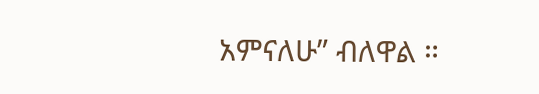አምናለሁ” ብለዋል ።